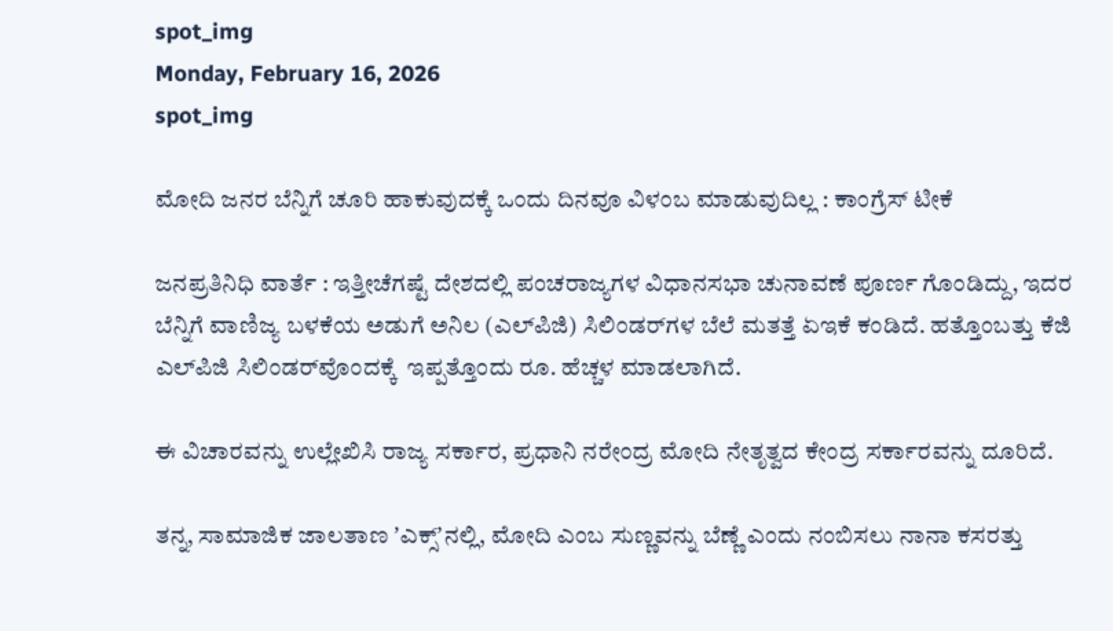spot_img
Monday, February 16, 2026
spot_img

ಮೋದಿ ಜನರ ಬೆನ್ನಿಗೆ ಚೂರಿ ಹಾಕುವುದಕ್ಕೆ ಒಂದು ದಿನವೂ ವಿಳಂಬ ಮಾಡುವುದಿಲ್ಲ : ಕಾಂಗ್ರೆಸ್‌ ಟೀಕೆ

ಜನಪ್ರತಿನಿಧಿ ವಾರ್ತೆ : ಇತ್ತೀಚೆಗಷ್ಟೆ ದೇಶದಲ್ಲಿ ಪಂಚರಾಜ್ಯಗಳ ವಿಧಾನಸಭಾ ಚುನಾವಣೆ ಪೂರ್ಣ ಗೊಂಡಿದ್ದು, ಇದರ ಬೆನ್ನಿಗೆ ವಾಣಿಜ್ಯ ಬಳಕೆಯ ಅಡುಗೆ ಅನಿಲ (ಎಲ್‌ಪಿಜಿ) ಸಿಲಿಂಡರ್‌ಗಳ ಬೆಲೆ ಮತತ್ತೆ ಏಇಕೆ ಕಂಡಿದೆ. ಹತ್ತೊಂಬತ್ತು ಕೆಜಿ ಎಲ್‌ಪಿಜಿ ಸಿಲಿಂಡರ್‌ವೊಂದಕ್ಕೆ  ಇಪ್ಪತ್ತೊಂದು ರೂ. ಹೆಚ್ಚಳ ಮಾಡಲಾಗಿದೆ.

ಈ ವಿಚಾರವನ್ನು ಉಲ್ಲೇಖಿಸಿ ರಾಜ್ಯ ಸರ್ಕಾರ, ಪ್ರಧಾನಿ ನರೇಂದ್ರ ಮೋದಿ ನೇತೃತ್ವದ ಕೇಂದ್ರ ಸರ್ಕಾರವನ್ನು ದೂರಿದೆ.

ತನ್ನ, ಸಾಮಾಜಿಕ ಜಾಲತಾಣ ʼಎಕ್ಸ್‌ʼನಲ್ಲಿ, ಮೋದಿ ಎಂಬ ಸುಣ್ಣವನ್ನು ಬೆಣ್ಣೆ ಎಂದು ನಂಬಿಸಲು ನಾನಾ ಕಸರತ್ತು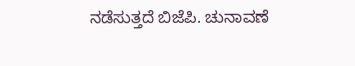ನಡೆಸುತ್ತದೆ ಬಿಜೆಪಿ. ಚುನಾವಣೆ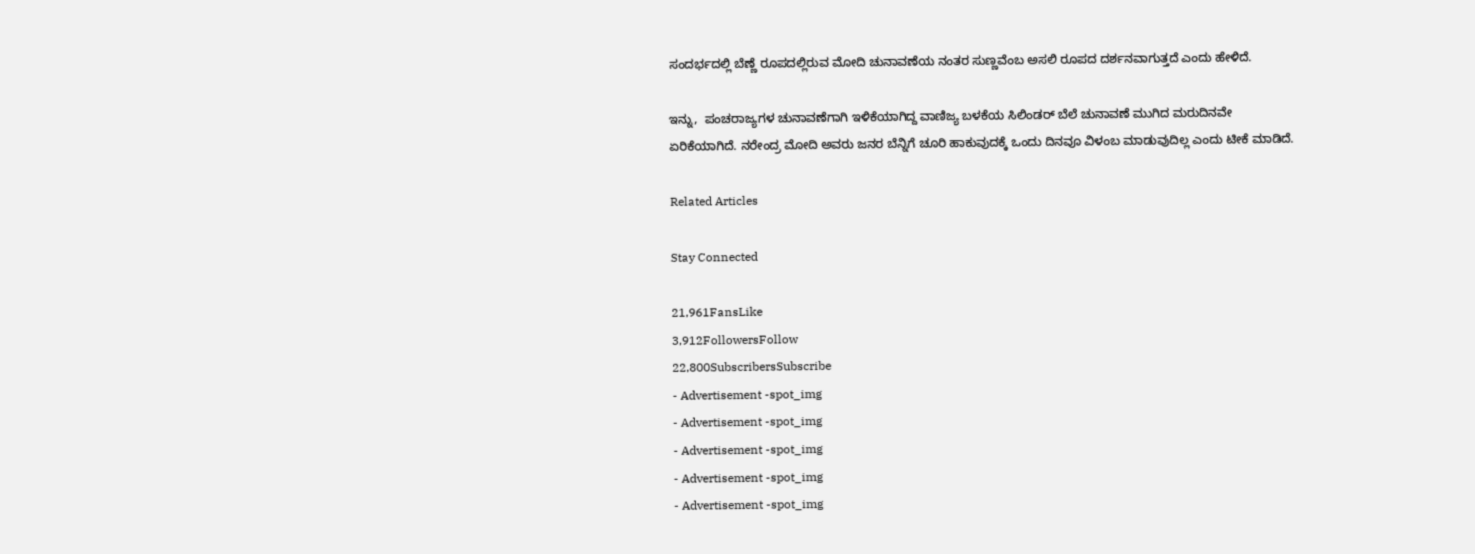ಸಂದರ್ಭದಲ್ಲಿ ಬೆಣ್ಣೆ ರೂಪದಲ್ಲಿರುವ ಮೋದಿ ಚುನಾವಣೆಯ ನಂತರ ಸುಣ್ಣವೆಂಬ ಅಸಲಿ ರೂಪದ ದರ್ಶನವಾಗುತ್ತದೆ ಎಂದು ಹೇಳಿದೆ.

ಇನ್ನು,  ಪಂಚರಾಜ್ಯಗಳ ಚುನಾವಣೆಗಾಗಿ ಇಳಿಕೆಯಾಗಿದ್ದ ವಾಣಿಜ್ಯ ಬಳಕೆಯ ಸಿಲಿಂಡರ್ ಬೆಲೆ ಚುನಾವಣೆ ಮುಗಿದ ಮರುದಿನವೇ ಏರಿಕೆಯಾಗಿದೆ. ನರೇಂದ್ರ ಮೋದಿ ಅವರು ಜನರ ಬೆನ್ನಿಗೆ ಚೂರಿ ಹಾಕುವುದಕ್ಕೆ ಒಂದು ದಿನವೂ ವಿಳಂಬ ಮಾಡುವುದಿಲ್ಲ ಎಂದು ಟೀಕೆ ಮಾಡಿದೆ.

Related Articles

Stay Connected

21,961FansLike
3,912FollowersFollow
22,800SubscribersSubscribe
- Advertisement -spot_img
- Advertisement -spot_img
- Advertisement -spot_img
- Advertisement -spot_img
- Advertisement -spot_img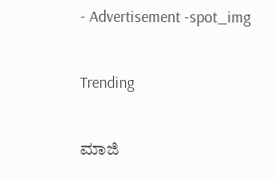- Advertisement -spot_img

Trending

ಮಾಜಿ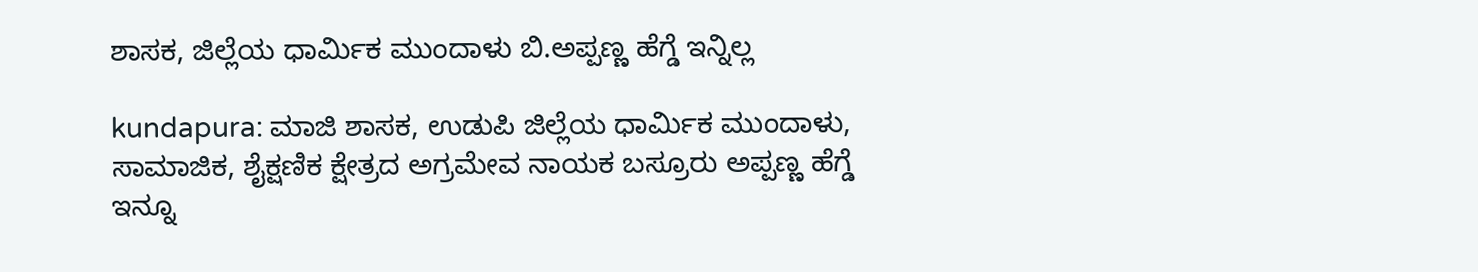ಶಾಸಕ, ಜಿಲ್ಲೆಯ ಧಾರ್ಮಿಕ ಮುಂದಾಳು ಬಿ.ಅಪ್ಪಣ್ಣ ಹೆಗ್ಡೆ ಇನ್ನಿಲ್ಲ

kundapura: ಮಾಜಿ ಶಾಸಕ, ಉಡುಪಿ ಜಿಲ್ಲೆಯ ಧಾರ್ಮಿಕ ಮುಂದಾಳು, ಸಾಮಾಜಿಕ, ಶೈಕ್ಷಣಿಕ ಕ್ಷೇತ್ರದ ಅಗ್ರಮೇವ ನಾಯಕ ಬಸ್ರೂರು ಅಪ್ಪಣ್ಣ ಹೆಗ್ಡೆ ಇನ್ನೂ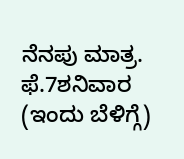ನೆನಪು ಮಾತ್ರ. ಫೆ.7ಶನಿವಾರ (ಇಂದು ಬೆಳಿಗ್ಗೆ)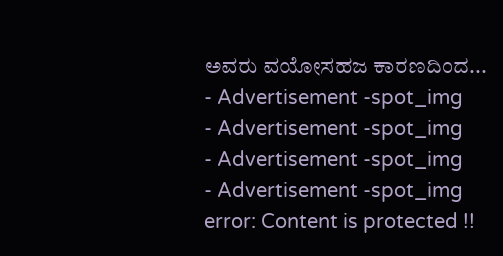ಅವರು ವಯೋಸಹಜ ಕಾರಣದಿಂದ...
- Advertisement -spot_img
- Advertisement -spot_img
- Advertisement -spot_img
- Advertisement -spot_img
error: Content is protected !!